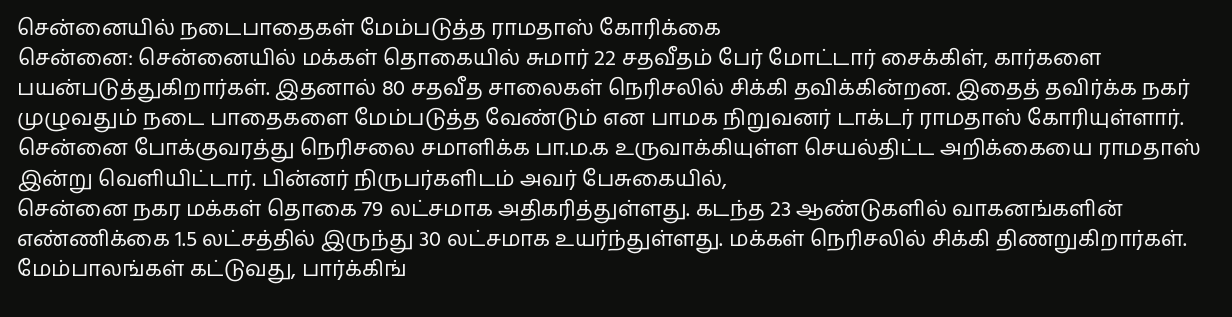சென்னையில் நடைபாதைகள் மேம்படுத்த ராமதாஸ் கோரிக்கை
சென்னை: சென்னையில் மக்கள் தொகையில் சுமார் 22 சதவீதம் பேர் மோட்டார் சைக்கிள், கார்களை பயன்படுத்துகிறார்கள். இதனால் 80 சதவீத சாலைகள் நெரிசலில் சிக்கி தவிக்கின்றன. இதைத் தவிர்க்க நகர் முழுவதும் நடை பாதைகளை மேம்படுத்த வேண்டும் என பாமக நிறுவனர் டாக்டர் ராமதாஸ் கோரியுள்ளார்.
சென்னை போக்குவரத்து நெரிசலை சமாளிக்க பா.ம.க உருவாக்கியுள்ள செயல்திட்ட அறிக்கையை ராமதாஸ் இன்று வெளியிட்டார். பின்னர் நிருபர்களிடம் அவர் பேசுகையில்,
சென்னை நகர மக்கள் தொகை 79 லட்சமாக அதிகரித்துள்ளது. கடந்த 23 ஆண்டுகளில் வாகனங்களின் எண்ணிக்கை 1.5 லட்சத்தில் இருந்து 30 லட்சமாக உயர்ந்துள்ளது. மக்கள் நெரிசலில் சிக்கி திணறுகிறார்கள்.
மேம்பாலங்கள் கட்டுவது, பார்க்கிங்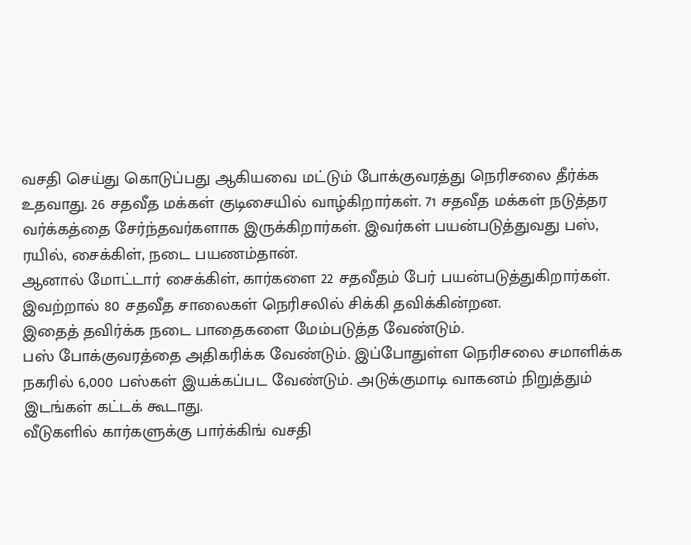வசதி செய்து கொடுப்பது ஆகியவை மட்டும் போக்குவரத்து நெரிசலை தீர்க்க உதவாது. 26 சதவீத மக்கள் குடிசையில் வாழ்கிறார்கள். 71 சதவீத மக்கள் நடுத்தர வர்க்கத்தை சேர்ந்தவர்களாக இருக்கிறார்கள். இவர்கள் பயன்படுத்துவது பஸ், ரயில், சைக்கிள், நடை பயணம்தான்.
ஆனால் மோட்டார் சைக்கிள், கார்களை 22 சதவீதம் பேர் பயன்படுத்துகிறார்கள். இவற்றால் 80 சதவீத சாலைகள் நெரிசலில் சிக்கி தவிக்கின்றன.
இதைத் தவிர்க்க நடை பாதைகளை மேம்படுத்த வேண்டும்.
பஸ் போக்குவரத்தை அதிகரிக்க வேண்டும். இப்போதுள்ள நெரிசலை சமாளிக்க நகரில் 6,000 பஸ்கள் இயக்கப்பட வேண்டும். அடுக்குமாடி வாகனம் நிறுத்தும் இடங்கள் கட்டக் கூடாது.
வீடுகளில் கார்களுக்கு பார்க்கிங் வசதி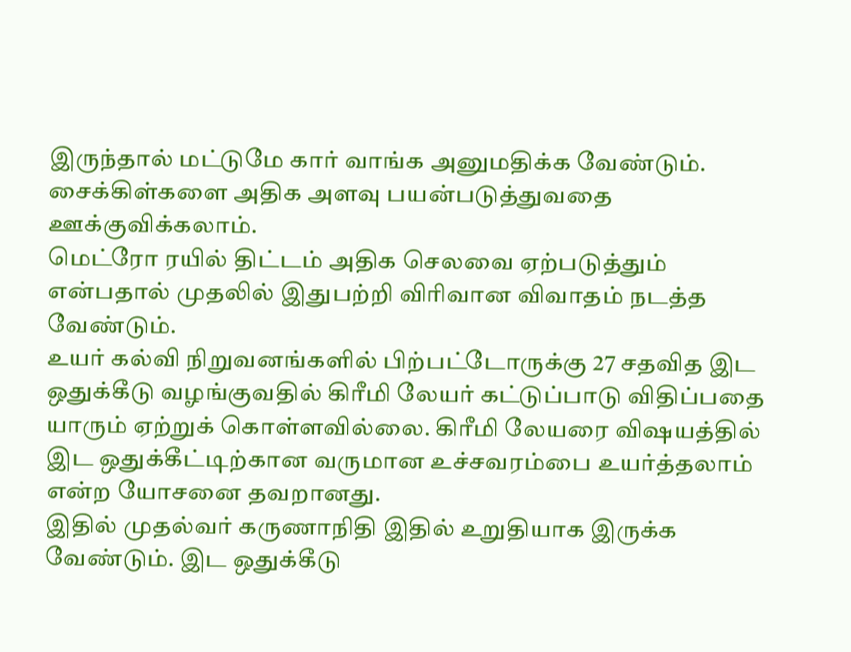இருந்தால் மட்டுமே கார் வாங்க அனுமதிக்க வேண்டும்.
சைக்கிள்களை அதிக அளவு பயன்படுத்துவதை ஊக்குவிக்கலாம்.
மெட்ரோ ரயில் திட்டம் அதிக செலவை ஏற்படுத்தும் என்பதால் முதலில் இதுபற்றி விரிவான விவாதம் நடத்த வேண்டும்.
உயர் கல்வி நிறுவனங்களில் பிற்பட்டோருக்கு 27 சதவித இட ஒதுக்கீடு வழங்குவதில் கிரீமி லேயர் கட்டுப்பாடு விதிப்பதை யாரும் ஏற்றுக் கொள்ளவில்லை. கிரீமி லேயரை விஷயத்தில் இட ஒதுக்கீட்டிற்கான வருமான உச்சவரம்பை உயர்த்தலாம் என்ற யோசனை தவறானது.
இதில் முதல்வர் கருணாநிதி இதில் உறுதியாக இருக்க வேண்டும். இட ஒதுக்கீடு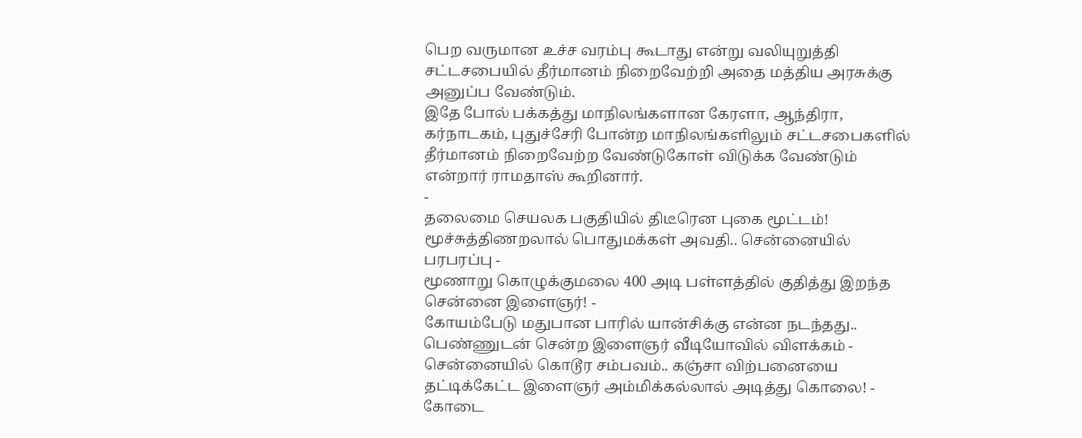பெற வருமான உச்ச வரம்பு கூடாது என்று வலியுறுத்தி சட்டசபையில் தீர்மானம் நிறைவேற்றி அதை மத்திய அரசுக்கு அனுப்ப வேண்டும்.
இதே போல் பக்கத்து மாநிலங்களான கேரளா, ஆந்திரா, கர்நாடகம், புதுச்சேரி போன்ற மாநிலங்களிலும் சட்டசபைகளில் தீர்மானம் நிறைவேற்ற வேண்டுகோள் விடுக்க வேண்டும் என்றார் ராமதாஸ் கூறினார்.
-
தலைமை செயலக பகுதியில் திடீரென புகை மூட்டம்! மூச்சுத்திணறலால் பொதுமக்கள் அவதி.. சென்னையில் பரபரப்பு -
மூணாறு கொழுக்குமலை 400 அடி பள்ளத்தில் குதித்து இறந்த சென்னை இளைஞர்! -
கோயம்பேடு மதுபான பாரில் யான்சிக்கு என்ன நடந்தது.. பெண்ணுடன் சென்ற இளைஞர் வீடியோவில் விளக்கம் -
சென்னையில் கொடூர சம்பவம்.. கஞ்சா விற்பனையை தட்டிக்கேட்ட இளைஞர் அம்மிக்கல்லால் அடித்து கொலை! -
கோடை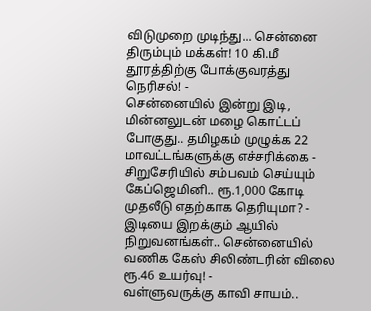விடுமுறை முடிந்து... சென்னை திரும்பும் மக்கள்! 10 கி.மீ தூரத்திற்கு போக்குவரத்து நெரிசல்! -
சென்னையில் இன்று இடி, மின்னலுடன் மழை கொட்டப் போகுது.. தமிழகம் முழுக்க 22 மாவட்டங்களுக்கு எச்சரிக்கை -
சிறுசேரியில் சம்பவம் செய்யும் கேப்ஜெமினி.. ரூ.1,000 கோடி முதலீடு எதற்காக தெரியுமா? -
இடியை இறக்கும் ஆயில் நிறுவனங்கள்.. சென்னையில் வணிக கேஸ் சிலிண்டரின் விலை ரூ.46 உயர்வு! -
வள்ளுவருக்கு காவி சாயம்..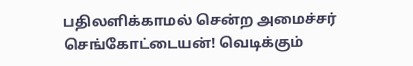பதிலளிக்காமல் சென்ற அமைச்சர் செங்கோட்டையன்! வெடிக்கும்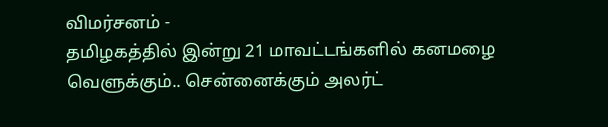விமர்சனம் -
தமிழகத்தில் இன்று 21 மாவட்டங்களில் கனமழை வெளுக்கும்.. சென்னைக்கும் அலர்ட்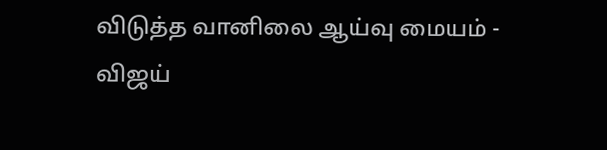விடுத்த வானிலை ஆய்வு மையம் -
விஜய்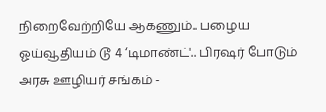நிறைவேற்றியே ஆகணும்.. பழைய ஓய்வூதியம் டூ 4 ‘டிமாண்ட்'.. பிரஷர் போடும் அரசு ஊழியர் சங்கம் -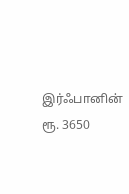இர்ஃபானின் ரூ. 3650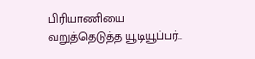பிரியாணியை வறுத்தெடுத்த யூடியூப்பர்..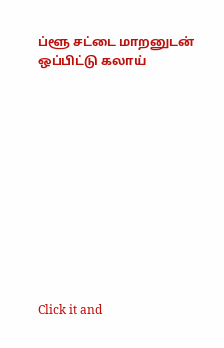ப்ளூ சட்டை மாறனுடன் ஒப்பிட்டு கலாய்












Click it and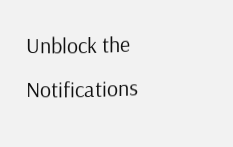Unblock the Notifications